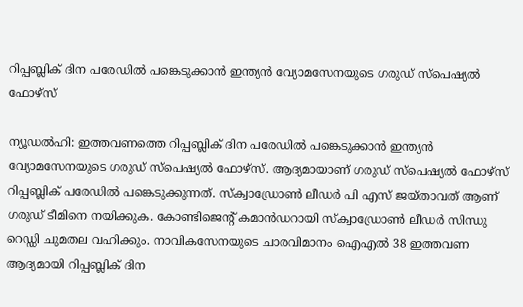റിപ്പബ്ലിക് ദിന പരേഡിൽ പങ്കെടുക്കാൻ ഇന്ത്യൻ വ്യോമസേനയുടെ ഗരുഡ് സ്പെഷ്യൽ ഫോഴ്സ്

ന്യൂഡൽഹി: ഇത്തവണത്തെ റിപ്പബ്ലിക് ദിന പരേഡിൽ പങ്കെടുക്കാൻ ഇന്ത്യൻ വ്യോമസേനയുടെ ഗരുഡ് സ്പെഷ്യൽ ഫോഴ്സ്. ആദ്യമായാണ് ഗരുഡ് സ്‌പെഷ്യൽ ഫോഴ്‌സ് റിപ്പബ്ലിക് പരേഡിൽ പങ്കെടുക്കുന്നത്. സ്‌ക്വാഡ്രോൺ ലീഡർ പി എസ് ജയ്താവത് ആണ് ഗരുഡ് ടീമിനെ നയിക്കുക. കോണ്ടിജെന്റ് കമാൻഡറായി സ്‌ക്വാഡ്രോൺ ലീഡർ സിന്ധു റെഡ്ഡി ചുമതല വഹിക്കും. നാവികസേനയുടെ ചാരവിമാനം ഐഎൽ 38 ഇത്തവണ ആദ്യമായി റിപ്പബ്ലിക് ദിന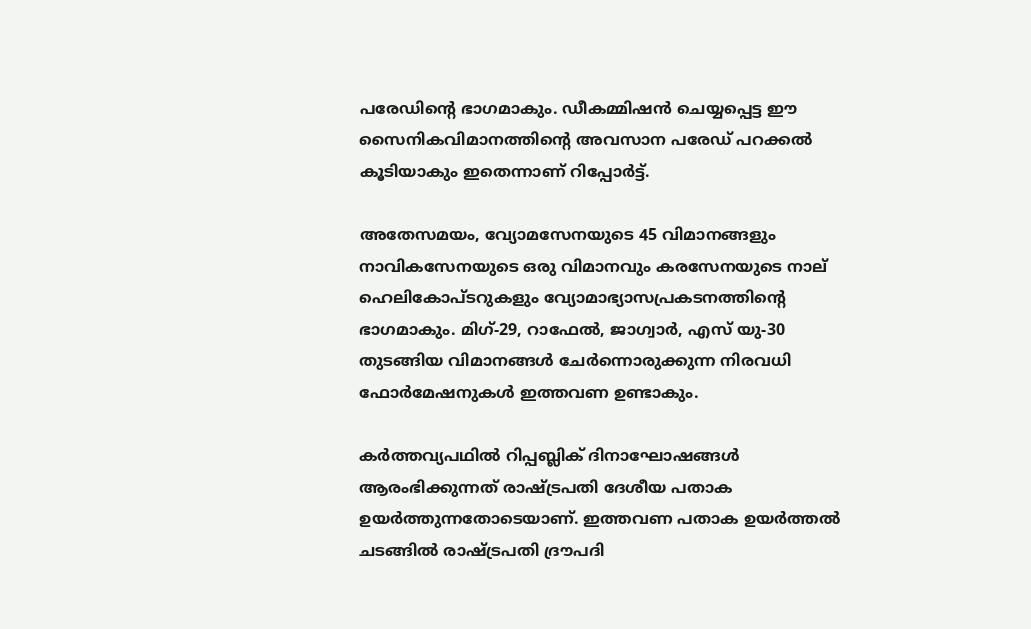പരേഡിന്റെ ഭാഗമാകും. ഡീകമ്മിഷൻ ചെയ്യപ്പെട്ട ഈ സൈനികവിമാനത്തിന്റെ അവസാന പരേഡ് പറക്കൽ കൂടിയാകും ഇതെന്നാണ് റിപ്പോർട്ട്.

അതേസമയം, വ്യോമസേനയുടെ 45 വിമാനങ്ങളും നാവികസേനയുടെ ഒരു വിമാനവും കരസേനയുടെ നാല് ഹെലികോപ്ടറുകളും വ്യോമാഭ്യാസപ്രകടനത്തിന്റെ ഭാഗമാകും. മിഗ്-29, റാഫേൽ, ജാഗ്വാർ, എസ് യു-30 തുടങ്ങിയ വിമാനങ്ങൾ ചേർന്നൊരുക്കുന്ന നിരവധി ഫോർമേഷനുകൾ ഇത്തവണ ഉണ്ടാകും.

കർത്തവ്യപഥിൽ റിപ്പബ്ലിക് ദിനാഘോഷങ്ങൾ ആരംഭിക്കുന്നത് രാഷ്ട്രപതി ദേശീയ പതാക ഉയർത്തുന്നതോടെയാണ്. ഇത്തവണ പതാക ഉയർത്തൽ ചടങ്ങിൽ രാഷ്ട്രപതി ദ്രൗപദി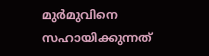മുർമുവിനെ സഹായിക്കുന്നത്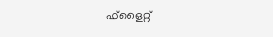ഫ്ളൈറ്റ്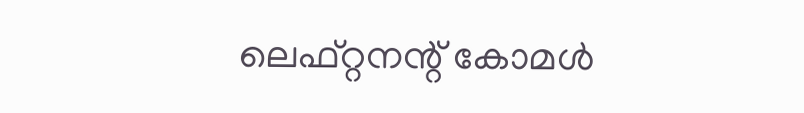ലെഫ്റ്റനന്റ് കോമൾ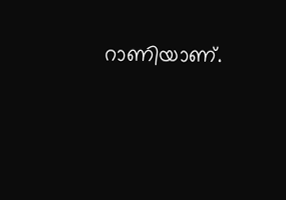റാണിയാണ്.